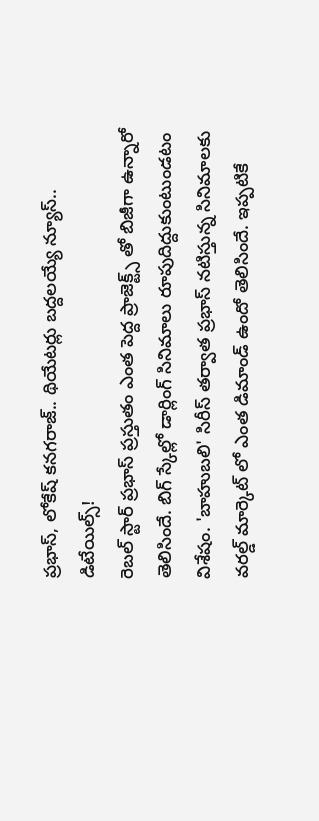ప్రభాస్, లోకేష్ కనగరాజ్.. థియేటర్లు బద్దలయ్యే న్యూస్.. డిటేయిల్స్!
రెబల్ స్టార్ ప్రభాస్ ప్రస్తుతం ఎంత పెద్ద ప్రాజెక్ట్స్ తో బిజీగా ఉన్నారో తెలిసిందే. బిగ్ స్కేల్లో డార్లింగ్ సినిమాలు రూపుదిద్దుకుంటుండటం విశేషం. 'బాహుబలి' సిరీస్ తర్వాత ప్రభాస్ నటిస్తున్న సినిమాలకు వరల్డ్ మార్కెట్ లో ఎంత డిమాండ్ ఉందో తెలిసిందే. ఇప్పటికే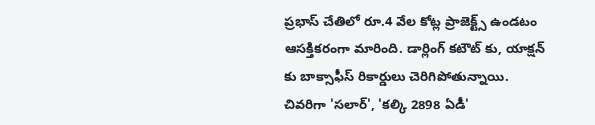ప్రభాస్ చేతిలో రూ.4 వేల కోట్ల ప్రాజెక్ట్స్ ఉండటం ఆసక్తికరంగా మారింది. డార్లింగ్ కటౌట్ కు, యాక్షన్ కు బాక్సాఫీస్ రికార్డులు చెరిగిపోతున్నాయి. చివరిగా 'సలార్', 'కల్కి 2898 ఏడీ'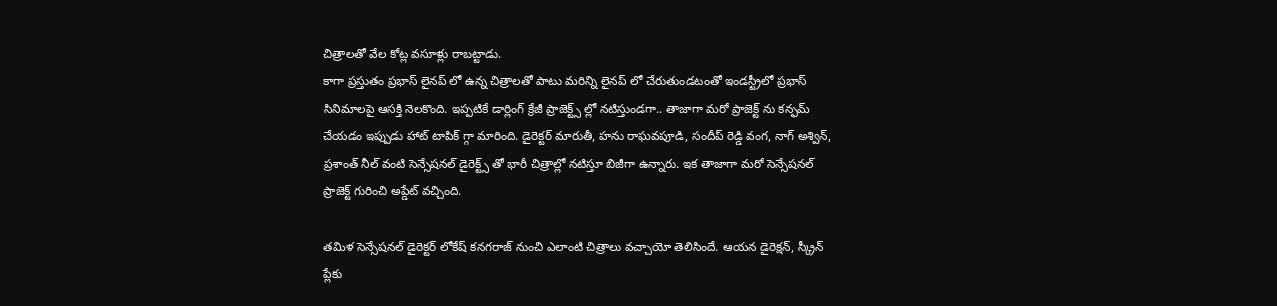చిత్రాలతో వేల కోట్ల వసూళ్లు రాబట్టాడు.
కాగా ప్రస్తుతం ప్రభాస్ లైనప్ లో ఉన్న చిత్రాలతో పాటు మరిన్ని లైనప్ లో చేరుతుండటంతో ఇండస్ట్రీలో ప్రభాస్ సినిమాలపై ఆసక్తి నెలకొంది. ఇప్పటికే డార్లింగ్ క్రేజీ ప్రాజెక్ట్స్ ల్లో నటిస్తుండగా.. తాజాగా మరో ప్రాజెక్ట్ ను కన్ఫమ్ చేయడం ఇప్పుడు హాట్ టాపిక్ గ్గా మారింది. డైరెక్టర్ మారుతీ, హను రాఘవపూడి, సందీప్ రెడ్డి వంగ, నాగ్ అశ్విన్, ప్రశాంత్ నీల్ వంటి సెన్సేషనల్ డైరెక్ట్స్ తో భారీ చిత్రాల్లో నటిస్తూ బిజీగా ఉన్నారు. ఇక తాజాగా మరో సెన్సేషనల్ ప్రాజెక్ట్ గురించి అప్డేట్ వచ్చింది.

తమిళ సెన్సేషనల్ డైరెక్టర్ లోకేష్ కనగరాజ్ నుంచి ఎలాంటి చిత్రాలు వచ్చాయో తెలిసిందే. ఆయన డైరెక్షన్, స్క్రీన్ ప్లేకు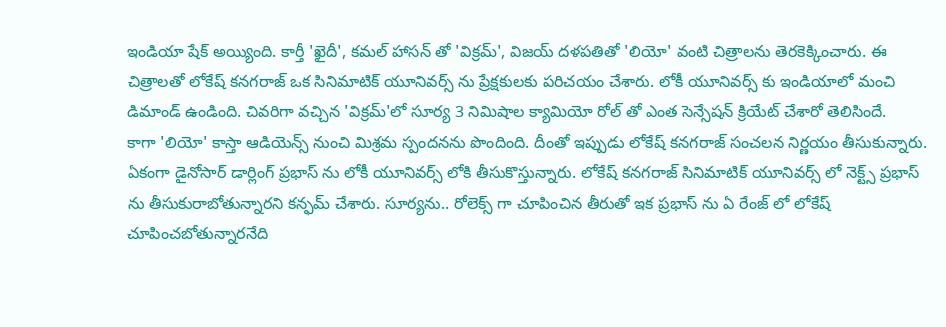ఇండియా షేక్ అయ్యింది. కార్తీ 'ఖైదీ', కమల్ హాసన్ తో 'విక్రమ్', విజయ్ దళపతితో 'లియో' వంటి చిత్రాలను తెరకెక్కించారు. ఈ చిత్రాలతో లోకేష్ కనగరాజ్ ఒక సినిమాటిక్ యూనివర్స్ ను ప్రేక్షకులకు పరిచయం చేశారు. లోకీ యూనివర్స్ కు ఇండియాలో మంచి డిమాండ్ ఉండింది. చివరిగా వచ్చిన 'విక్రమ్'లో సూర్య 3 నిమిషాల క్యామియో రోల్ తో ఎంత సెన్సేషన్ క్రియేట్ చేశారో తెలిసిందే.
కాగా 'లియో' కాస్తా ఆడియెన్స్ నుంచి మిశ్రమ స్పందనను పొందింది. దీంతో ఇప్పుడు లోకేష్ కనగరాజ్ సంచలన నిర్ణయం తీసుకున్నారు. ఏకంగా డైనోసార్ డార్లింగ్ ప్రభాస్ ను లోకీ యూనివర్స్ లోకి తీసుకొస్తున్నారు. లోకేష్ కనగరాజ్ సినిమాటిక్ యూనివర్స్ లో నెక్ట్స్ ప్రభాస్ ను తీసుకురాబోతున్నారని కన్ఫమ్ చేశారు. సూర్యను.. రోలెక్స్ గా చూపించిన తీరుతో ఇక ప్రభాస్ ను ఏ రేంజ్ లో లోకేష్ చూపించబోతున్నారనేది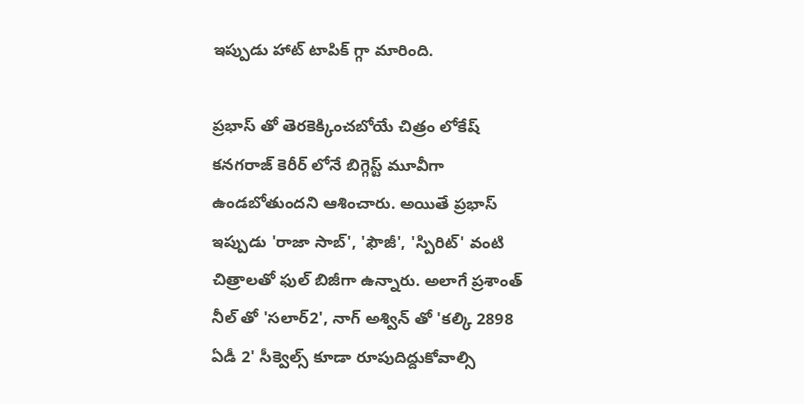ఇప్పుడు హాట్ టాపిక్ గ్గా మారింది.

ప్రభాస్ తో తెరకెక్కించబోయే చిత్రం లోకేష్ కనగరాజ్ కెరీర్ లోనే బిగ్గెస్ట్ మూవీగా ఉండబోతుందని ఆశించారు. అయితే ప్రభాస్ ఇప్పుడు 'రాజా సాబ్', 'ఫౌజీ', 'స్పిరిట్' వంటి చిత్రాలతో ఫుల్ బిజీగా ఉన్నారు. అలాగే ప్రశాంత్ నీల్ తో 'సలార్2', నాగ్ అశ్విన్ తో 'కల్కి 2898 ఏడీ 2' సీక్వెల్స్ కూడా రూపుదిద్దుకోవాల్సి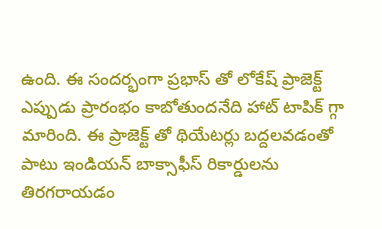ఉంది. ఈ సందర్భంగా ప్రభాస్ తో లోకేష్ ప్రాజెక్ట్ ఎప్పుడు ప్రారంభం కాబోతుందనేది హాట్ టాపిక్ గ్గా మారింది. ఈ ప్రాజెక్ట్ తో థియేటర్లు బద్దలవడంతో పాటు ఇండియన్ బాక్సాఫీస్ రికార్డులను తిరగరాయడం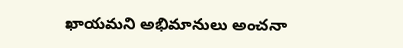ఖాయమని అభిమానులు అంచనా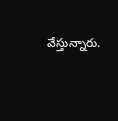వేస్తున్నారు.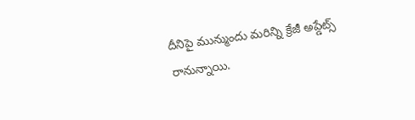దీనిపై మున్ముందు మరిన్ని క్రేజీ అప్డేట్స్ రానున్నాయి.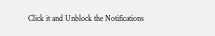Click it and Unblock the Notifications